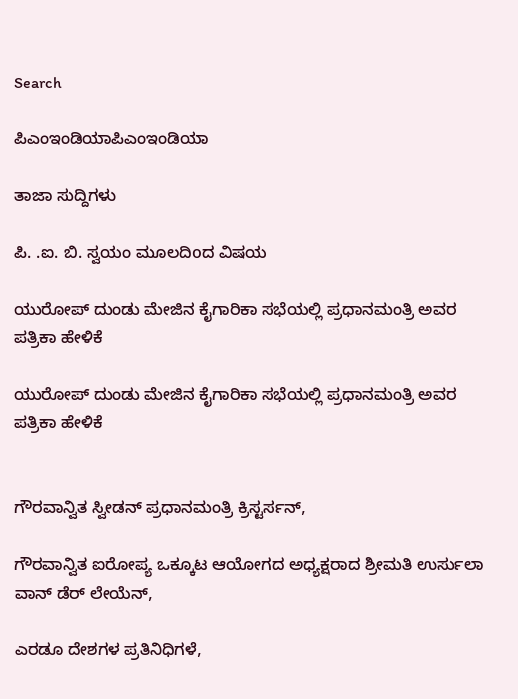Search

ಪಿಎಂಇಂಡಿಯಾಪಿಎಂಇಂಡಿಯಾ

ತಾಜಾ ಸುದ್ದಿಗಳು

ಪಿ. .ಐ. ಬಿ. ಸ್ವಯಂ ಮೂಲದಿoದ ವಿಷಯ

ಯುರೋಪ್ ದುಂಡು ಮೇಜಿನ ಕೈಗಾರಿಕಾ ಸಭೆಯಲ್ಲಿ ಪ್ರಧಾನಮಂತ್ರಿ ಅವರ ಪತ್ರಿಕಾ ಹೇಳಿಕೆ

ಯುರೋಪ್ ದುಂಡು ಮೇಜಿನ ಕೈಗಾರಿಕಾ ಸಭೆಯಲ್ಲಿ ಪ್ರಧಾನಮಂತ್ರಿ ಅವರ ಪತ್ರಿಕಾ ಹೇಳಿಕೆ


ಗೌರವಾನ್ವಿತ ಸ್ವೀಡನ್ ಪ್ರಧಾನಮಂತ್ರಿ ಕ್ರಿಸ್ಟರ್ಸನ್,

ಗೌರವಾನ್ವಿತ ಐರೋಪ್ಯ ಒಕ್ಕೂಟ ಆಯೋಗದ ಅಧ್ಯಕ್ಷರಾದ ಶ್ರೀಮತಿ ಉರ್ಸುಲಾ ವಾನ್ ಡೆರ್ ಲೇಯೆನ್,

ಎರಡೂ ದೇಶಗಳ ಪ್ರತಿನಿಧಿಗಳೆ,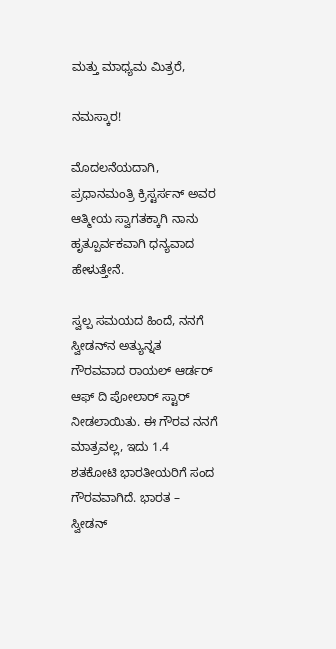ಮತ್ತು ಮಾಧ್ಯಮ ಮಿತ್ರರೆ,

ನಮಸ್ಕಾರ!

ಮೊದಲನೆಯದಾಗಿ, ಪ್ರಧಾನಮಂತ್ರಿ ಕ್ರಿಸ್ಟರ್ಸನ್ ಅವರ ಆತ್ಮೀಯ ಸ್ವಾಗತಕ್ಕಾಗಿ ನಾನು ಹೃತ್ಪೂರ್ವಕವಾಗಿ ಧನ್ಯವಾದ ಹೇಳುತ್ತೇನೆ.

ಸ್ವಲ್ಪ ಸಮಯದ ಹಿಂದೆ, ನನಗೆ ಸ್ವೀಡನ್‌ನ ಅತ್ಯುನ್ನತ ಗೌರವವಾದ ರಾಯಲ್ ಆರ್ಡರ್ ಆಫ್ ದಿ ಪೋಲಾರ್ ಸ್ಟಾರ್ ನೀಡಲಾಯಿತು. ಈ ಗೌರವ ನನಗೆ ಮಾತ್ರವಲ್ಲ, ಇದು 1.4 ಶತಕೋಟಿ ಭಾರತೀಯರಿಗೆ ಸಂದ ಗೌರವವಾಗಿದೆ. ಭಾರತ – ಸ್ವೀಡನ್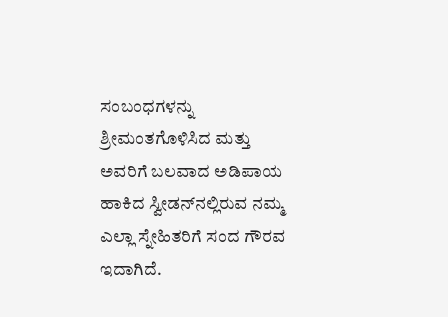ಸಂಬಂಧಗಳನ್ನು ಶ್ರೀಮಂತಗೊಳಿಸಿದ ಮತ್ತು ಅವರಿಗೆ ಬಲವಾದ ಅಡಿಪಾಯ ಹಾಕಿದ ಸ್ವೀಡನ್‌ನಲ್ಲಿರುವ ನಮ್ಮ ಎಲ್ಲಾ ಸ್ನೇಹಿತರಿಗೆ ಸಂದ ಗೌರವ ಇದಾಗಿದೆ.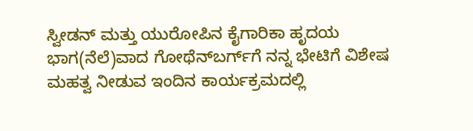ಸ್ವೀಡನ್ ಮತ್ತು ಯುರೋಪಿನ ಕೈಗಾರಿಕಾ ಹೃದಯ ಭಾಗ(ನೆಲೆ)ವಾದ ಗೋಥೆನ್‌ಬರ್ಗ್‌ಗೆ ನನ್ನ ಭೇಟಿಗೆ ವಿಶೇಷ ಮಹತ್ವ ನೀಡುವ ಇಂದಿನ ಕಾರ್ಯಕ್ರಮದಲ್ಲಿ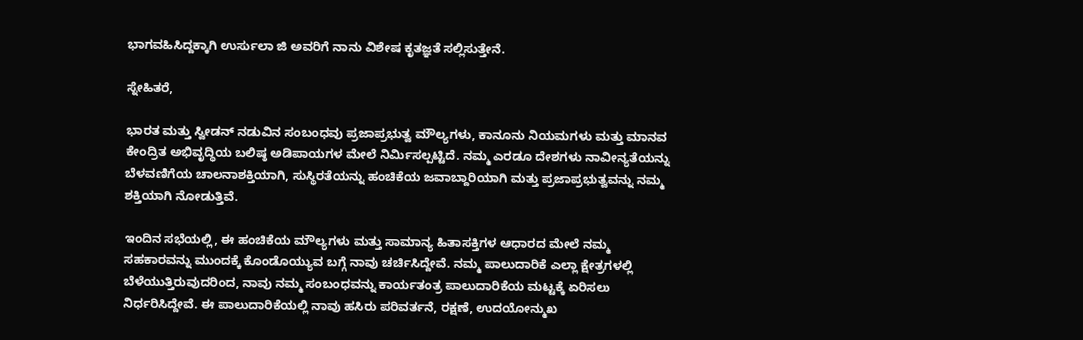ಭಾಗವಹಿಸಿದ್ದಕ್ಕಾಗಿ ಉರ್ಸುಲಾ ಜಿ ಅವರಿಗೆ ನಾನು ವಿಶೇಷ ಕೃತಜ್ಞತೆ ಸಲ್ಲಿಸುತ್ತೇನೆ.

ಸ್ನೇಹಿತರೆ,

ಭಾರತ ಮತ್ತು ಸ್ವೀಡನ್ ನಡುವಿನ ಸಂಬಂಧವು ಪ್ರಜಾಪ್ರಭುತ್ವ ಮೌಲ್ಯಗಳು, ಕಾನೂನು ನಿಯಮಗಳು ಮತ್ತು ಮಾನವ ಕೇಂದ್ರಿತ ಅಭಿವೃದ್ಧಿಯ ಬಲಿಷ್ಠ ಅಡಿಪಾಯಗಳ ಮೇಲೆ ನಿರ್ಮಿಸಲ್ಪಟ್ಟಿದೆ. ನಮ್ಮ ಎರಡೂ ದೇಶಗಳು ನಾವೀನ್ಯತೆಯನ್ನು ಬೆಳವಣಿಗೆಯ ಚಾಲನಾಶಕ್ತಿಯಾಗಿ, ಸುಸ್ಥಿರತೆಯನ್ನು ಹಂಚಿಕೆಯ ಜವಾಬ್ದಾರಿಯಾಗಿ ಮತ್ತು ಪ್ರಜಾಪ್ರಭುತ್ವವನ್ನು ನಮ್ಮ ಶಕ್ತಿಯಾಗಿ ನೋಡುತ್ತಿವೆ.

ಇಂದಿನ ಸಭೆಯಲ್ಲಿ, ಈ ಹಂಚಿಕೆಯ ಮೌಲ್ಯಗಳು ಮತ್ತು ಸಾಮಾನ್ಯ ಹಿತಾಸಕ್ತಿಗಳ ಆಧಾರದ ಮೇಲೆ ನಮ್ಮ ಸಹಕಾರವನ್ನು ಮುಂದಕ್ಕೆ ಕೊಂಡೊಯ್ಯುವ ಬಗ್ಗೆ ನಾವು ಚರ್ಚಿಸಿದ್ದೇವೆ. ನಮ್ಮ ಪಾಲುದಾರಿಕೆ ಎಲ್ಲಾ ಕ್ಷೇತ್ರಗಳಲ್ಲಿ ಬೆಳೆಯುತ್ತಿರುವುದರಿಂದ, ನಾವು ನಮ್ಮ ಸಂಬಂಧವನ್ನು ಕಾರ್ಯತಂತ್ರ ಪಾಲುದಾರಿಕೆಯ ಮಟ್ಟಕ್ಕೆ ಏರಿಸಲು ನಿರ್ಧರಿಸಿದ್ದೇವೆ. ಈ ಪಾಲುದಾರಿಕೆಯಲ್ಲಿ ನಾವು ಹಸಿರು ಪರಿವರ್ತನೆ, ರಕ್ಷಣೆ, ಉದಯೋನ್ಮುಖ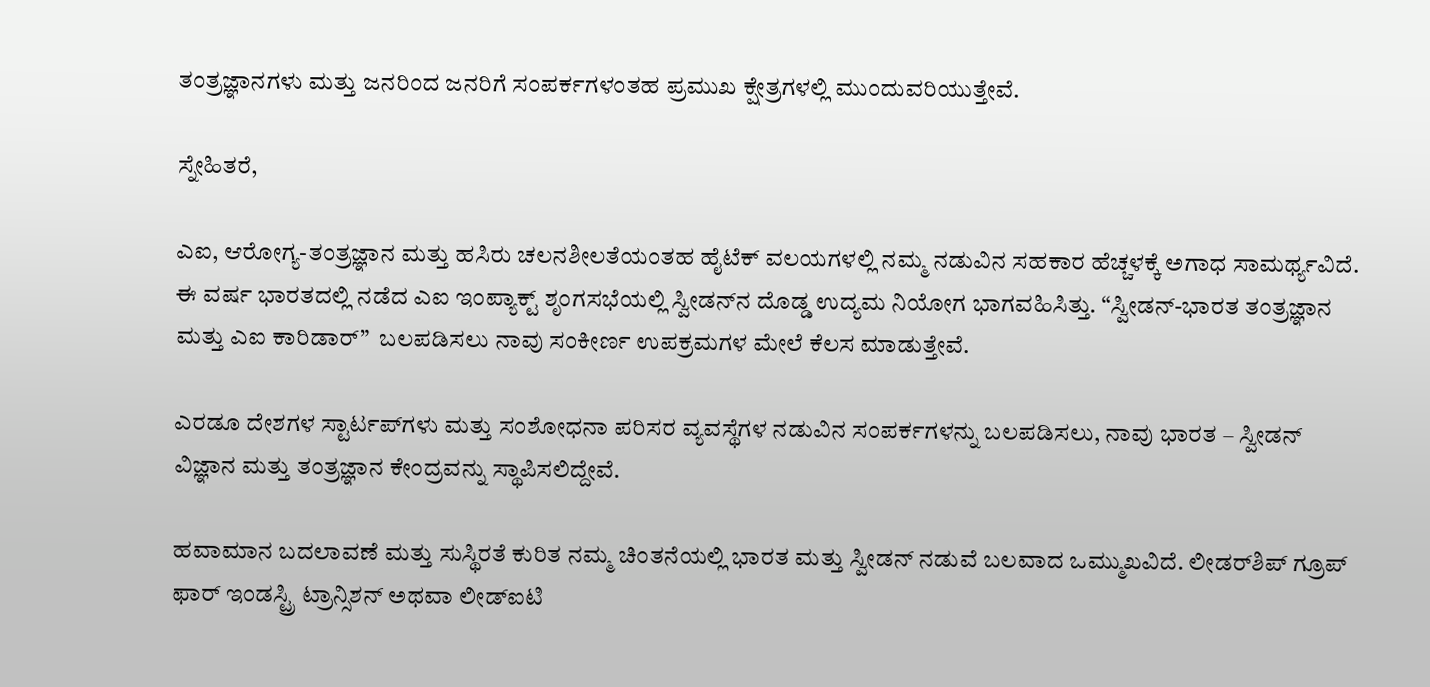ತಂತ್ರಜ್ಞಾನಗಳು ಮತ್ತು ಜನರಿಂದ ಜನರಿಗೆ ಸಂಪರ್ಕಗಳಂತಹ ಪ್ರಮುಖ ಕ್ಷೇತ್ರಗಳಲ್ಲಿ ಮುಂದುವರಿಯುತ್ತೇವೆ.

ಸ್ನೇಹಿತರೆ,

ಎಐ, ಆರೋಗ್ಯ-ತಂತ್ರಜ್ಞಾನ ಮತ್ತು ಹಸಿರು ಚಲನಶೀಲತೆಯಂತಹ ಹೈಟೆಕ್ ವಲಯಗಳಲ್ಲಿ ನಮ್ಮ ನಡುವಿನ ಸಹಕಾರ ಹೆಚ್ಚಳಕ್ಕೆ ಅಗಾಧ ಸಾಮರ್ಥ್ಯವಿದೆ. ಈ ವರ್ಷ ಭಾರತದಲ್ಲಿ ನಡೆದ ಎಐ ಇಂಪ್ಯಾಕ್ಟ್ ಶೃಂಗಸಭೆಯಲ್ಲಿ ಸ್ವೀಡನ್‌ನ ದೊಡ್ಡ ಉದ್ಯಮ ನಿಯೋಗ ಭಾಗವಹಿಸಿತ್ತು. “ಸ್ವೀಡನ್-ಭಾರತ ತಂತ್ರಜ್ಞಾನ ಮತ್ತು ಎಐ ಕಾರಿಡಾರ್”  ಬಲಪಡಿಸಲು ನಾವು ಸಂಕೀರ್ಣ ಉಪಕ್ರಮಗಳ ಮೇಲೆ ಕೆಲಸ ಮಾಡುತ್ತೇವೆ.

ಎರಡೂ ದೇಶಗಳ ಸ್ಟಾರ್ಟಪ್‌ಗಳು ಮತ್ತು ಸಂಶೋಧನಾ ಪರಿಸರ ವ್ಯವಸ್ಥೆಗಳ ನಡುವಿನ ಸಂಪರ್ಕಗಳನ್ನು ಬಲಪಡಿಸಲು, ನಾವು ಭಾರತ – ಸ್ವೀಡನ್ ವಿಜ್ಞಾನ ಮತ್ತು ತಂತ್ರಜ್ಞಾನ ಕೇಂದ್ರವನ್ನು ಸ್ಥಾಪಿಸಲಿದ್ದೇವೆ.

ಹವಾಮಾನ ಬದಲಾವಣೆ ಮತ್ತು ಸುಸ್ಥಿರತೆ ಕುರಿತ ನಮ್ಮ ಚಿಂತನೆಯಲ್ಲಿ ಭಾರತ ಮತ್ತು ಸ್ವೀಡನ್ ನಡುವೆ ಬಲವಾದ ಒಮ್ಮುಖವಿದೆ. ಲೀಡರ್‌ಶಿಪ್ ಗ್ರೂಪ್ ಫಾರ್ ಇಂಡಸ್ಟ್ರಿ ಟ್ರಾನ್ಸಿಶನ್ ಅಥವಾ ಲೀಡ್‌ಐಟಿ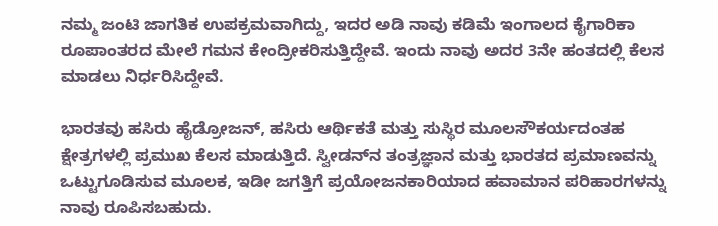ನಮ್ಮ ಜಂಟಿ ಜಾಗತಿಕ ಉಪಕ್ರಮವಾಗಿದ್ದು, ಇದರ ಅಡಿ ನಾವು ಕಡಿಮೆ ಇಂಗಾಲದ ಕೈಗಾರಿಕಾ ರೂಪಾಂತರದ ಮೇಲೆ ಗಮನ ಕೇಂದ್ರೀಕರಿಸುತ್ತಿದ್ದೇವೆ. ಇಂದು ನಾವು ಅದರ 3ನೇ ಹಂತದಲ್ಲಿ ಕೆಲಸ ಮಾಡಲು ನಿರ್ಧರಿಸಿದ್ದೇವೆ.

ಭಾರತವು ಹಸಿರು ಹೈಡ್ರೋಜನ್, ಹಸಿರು ಆರ್ಥಿಕತೆ ಮತ್ತು ಸುಸ್ಥಿರ ಮೂಲಸೌಕರ್ಯದಂತಹ ಕ್ಷೇತ್ರಗಳಲ್ಲಿ ಪ್ರಮುಖ ಕೆಲಸ ಮಾಡುತ್ತಿದೆ. ಸ್ವೀಡನ್‌ನ ತಂತ್ರಜ್ಞಾನ ಮತ್ತು ಭಾರತದ ಪ್ರಮಾಣವನ್ನು ಒಟ್ಟುಗೂಡಿಸುವ ಮೂಲಕ, ಇಡೀ ಜಗತ್ತಿಗೆ ಪ್ರಯೋಜನಕಾರಿಯಾದ ಹವಾಮಾನ ಪರಿಹಾರಗಳನ್ನು ನಾವು ರೂಪಿಸಬಹುದು.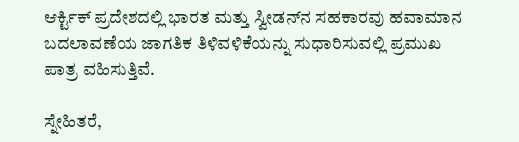ಆರ್ಕ್ಟಿಕ್ ಪ್ರದೇಶದಲ್ಲಿ ಭಾರತ ಮತ್ತು ಸ್ವೀಡನ್‌ನ ಸಹಕಾರವು ಹವಾಮಾನ ಬದಲಾವಣೆಯ ಜಾಗತಿಕ ತಿಳಿವಳಿಕೆಯನ್ನು ಸುಧಾರಿಸುವಲ್ಲಿ ಪ್ರಮುಖ ಪಾತ್ರ ವಹಿಸುತ್ತಿವೆ.

ಸ್ನೇಹಿತರೆ,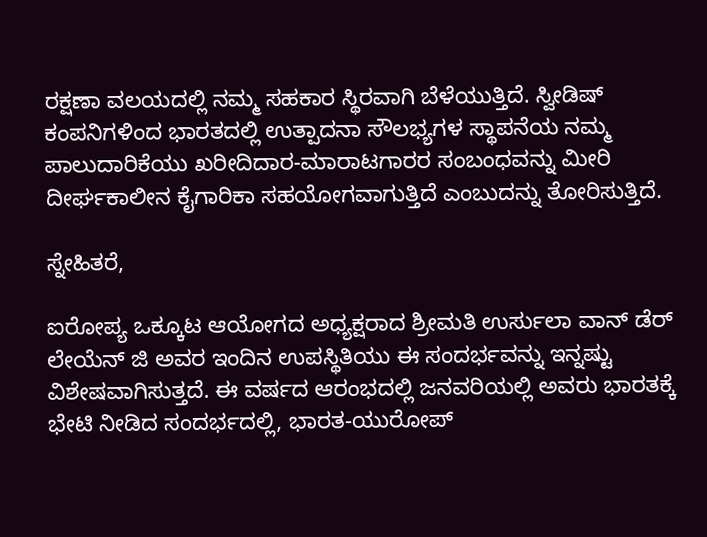ರಕ್ಷಣಾ ವಲಯದಲ್ಲಿ ನಮ್ಮ ಸಹಕಾರ ಸ್ಥಿರವಾಗಿ ಬೆಳೆಯುತ್ತಿದೆ. ಸ್ವೀಡಿಷ್ ಕಂಪನಿಗಳಿಂದ ಭಾರತದಲ್ಲಿ ಉತ್ಪಾದನಾ ಸೌಲಭ್ಯಗಳ ಸ್ಥಾಪನೆಯ ನಮ್ಮ ಪಾಲುದಾರಿಕೆಯು ಖರೀದಿದಾರ-ಮಾರಾಟಗಾರರ ಸಂಬಂಧವನ್ನು ಮೀರಿ ದೀರ್ಘಕಾಲೀನ ಕೈಗಾರಿಕಾ ಸಹಯೋಗವಾಗುತ್ತಿದೆ ಎಂಬುದನ್ನು ತೋರಿಸುತ್ತಿದೆ.

ಸ್ನೇಹಿತರೆ,

ಐರೋಪ್ಯ ಒಕ್ಕೂಟ ಆಯೋಗದ ಅಧ್ಯಕ್ಷರಾದ ಶ್ರೀಮತಿ ಉರ್ಸುಲಾ ವಾನ್ ಡೆರ್ ಲೇಯೆನ್ ಜಿ ಅವರ ಇಂದಿನ ಉಪಸ್ಥಿತಿಯು ಈ ಸಂದರ್ಭವನ್ನು ಇನ್ನಷ್ಟು ವಿಶೇಷವಾಗಿಸುತ್ತದೆ. ಈ ವರ್ಷದ ಆರಂಭದಲ್ಲಿ ಜನವರಿಯಲ್ಲಿ ಅವರು ಭಾರತಕ್ಕೆ ಭೇಟಿ ನೀಡಿದ ಸಂದರ್ಭದಲ್ಲಿ, ಭಾರತ-ಯುರೋಪ್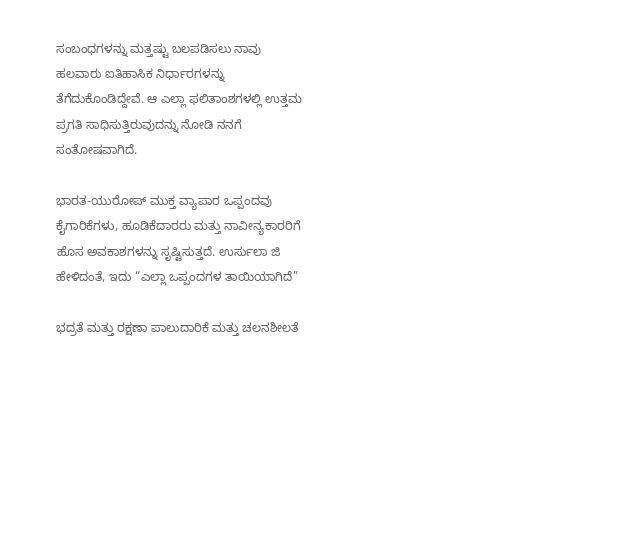ಸಂಬಂಧಗಳನ್ನು ಮತ್ತಷ್ಟು ಬಲಪಡಿಸಲು ನಾವು ಹಲವಾರು ಐತಿಹಾಸಿಕ ನಿರ್ಧಾರಗಳನ್ನು ತೆಗೆದುಕೊಂಡಿದ್ದೇವೆ. ಆ ಎಲ್ಲಾ ಫಲಿತಾಂಶಗಳಲ್ಲಿ ಉತ್ತಮ ಪ್ರಗತಿ ಸಾಧಿಸುತ್ತಿರುವುದನ್ನು ನೋಡಿ ನನಗೆ ಸಂತೋಷವಾಗಿದೆ.

ಭಾರತ-ಯುರೋಪ್ ಮುಕ್ತ ವ್ಯಾಪಾರ ಒಪ್ಪಂದವು ಕೈಗಾರಿಕೆಗಳು, ಹೂಡಿಕೆದಾರರು ಮತ್ತು ನಾವೀನ್ಯಕಾರರಿಗೆ ಹೊಸ ಅವಕಾಶಗಳನ್ನು ಸೃಷ್ಟಿಸುತ್ತದೆ. ಉರ್ಸುಲಾ ಜಿ ಹೇಳಿದಂತೆ, ಇದು “ಎಲ್ಲಾ ಒಪ್ಪಂದಗಳ ತಾಯಿಯಾಗಿದೆ”

ಭದ್ರತೆ ಮತ್ತು ರಕ್ಷಣಾ ಪಾಲುದಾರಿಕೆ ಮತ್ತು ಚಲನಶೀಲತೆ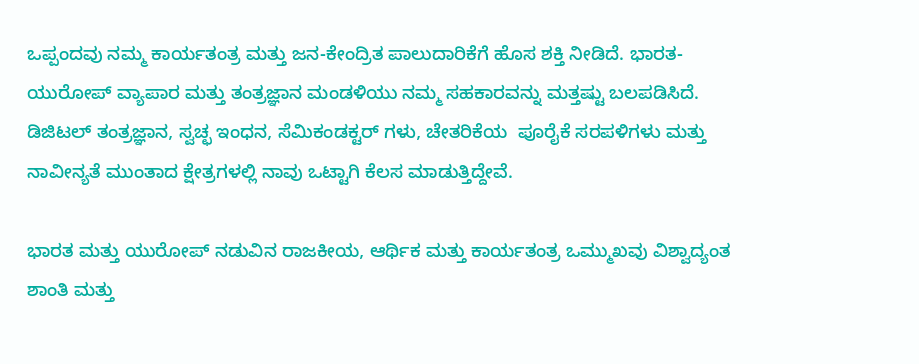ಒಪ್ಪಂದವು ನಮ್ಮ ಕಾರ್ಯತಂತ್ರ ಮತ್ತು ಜನ-ಕೇಂದ್ರಿತ ಪಾಲುದಾರಿಕೆಗೆ ಹೊಸ ಶಕ್ತಿ ನೀಡಿದೆ. ಭಾರತ-ಯುರೋಪ್ ವ್ಯಾಪಾರ ಮತ್ತು ತಂತ್ರಜ್ಞಾನ ಮಂಡಳಿಯು ನಮ್ಮ ಸಹಕಾರವನ್ನು ಮತ್ತಷ್ಟು ಬಲಪಡಿಸಿದೆ. ಡಿಜಿಟಲ್ ತಂತ್ರಜ್ಞಾನ, ಸ್ವಚ್ಛ ಇಂಧನ, ಸೆಮಿಕಂಡಕ್ಟರ್ ಗಳು, ಚೇತರಿಕೆಯ  ಪೂರೈಕೆ ಸರಪಳಿಗಳು ಮತ್ತು ನಾವೀನ್ಯತೆ ಮುಂತಾದ ಕ್ಷೇತ್ರಗಳಲ್ಲಿ ನಾವು ಒಟ್ಟಾಗಿ ಕೆಲಸ ಮಾಡುತ್ತಿದ್ದೇವೆ.

ಭಾರತ ಮತ್ತು ಯುರೋಪ್ ನಡುವಿನ ರಾಜಕೀಯ, ಆರ್ಥಿಕ ಮತ್ತು ಕಾರ್ಯತಂತ್ರ ಒಮ್ಮುಖವು ವಿಶ್ವಾದ್ಯಂತ ಶಾಂತಿ ಮತ್ತು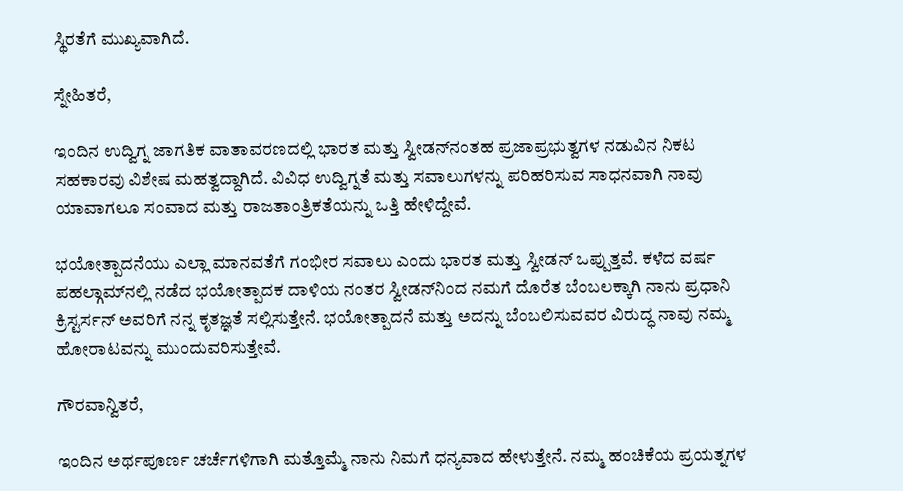ಸ್ಥಿರತೆಗೆ ಮುಖ್ಯವಾಗಿದೆ.

ಸ್ನೇಹಿತರೆ,

ಇಂದಿನ ಉದ್ವಿಗ್ನ ಜಾಗತಿಕ ವಾತಾವರಣದಲ್ಲಿ ಭಾರತ ಮತ್ತು ಸ್ವೀಡನ್‌ನಂತಹ ಪ್ರಜಾಪ್ರಭುತ್ವಗಳ ನಡುವಿನ ನಿಕಟ ಸಹಕಾರವು ವಿಶೇಷ ಮಹತ್ವದ್ದಾಗಿದೆ. ವಿವಿಧ ಉದ್ವಿಗ್ನತೆ ಮತ್ತು ಸವಾಲುಗಳನ್ನು ಪರಿಹರಿಸುವ ಸಾಧನವಾಗಿ ನಾವು ಯಾವಾಗಲೂ ಸಂವಾದ ಮತ್ತು ರಾಜತಾಂತ್ರಿಕತೆಯನ್ನು ಒತ್ತಿ ಹೇಳಿದ್ದೇವೆ.

ಭಯೋತ್ಪಾದನೆಯು ಎಲ್ಲಾ ಮಾನವತೆಗೆ ಗಂಭೀರ ಸವಾಲು ಎಂದು ಭಾರತ ಮತ್ತು ಸ್ವೀಡನ್ ಒಪ್ಪುತ್ತವೆ. ಕಳೆದ ವರ್ಷ ಪಹಲ್ಗಾಮ್‌ನಲ್ಲಿ ನಡೆದ ಭಯೋತ್ಪಾದಕ ದಾಳಿಯ ನಂತರ ಸ್ವೀಡನ್‌ನಿಂದ ನಮಗೆ ದೊರೆತ ಬೆಂಬಲಕ್ಕಾಗಿ ನಾನು ಪ್ರಧಾನಿ ಕ್ರಿಸ್ಟರ್ಸನ್‌ ಅವರಿಗೆ ನನ್ನ ಕೃತಜ್ಞತೆ ಸಲ್ಲಿಸುತ್ತೇನೆ. ಭಯೋತ್ಪಾದನೆ ಮತ್ತು ಅದನ್ನು ಬೆಂಬಲಿಸುವವರ ವಿರುದ್ಧ ನಾವು ನಮ್ಮ ಹೋರಾಟವನ್ನು ಮುಂದುವರಿಸುತ್ತೇವೆ.

ಗೌರವಾನ್ವಿತರೆ,

ಇಂದಿನ ಅರ್ಥಪೂರ್ಣ ಚರ್ಚೆಗಳಿಗಾಗಿ ಮತ್ತೊಮ್ಮೆ ನಾನು ನಿಮಗೆ ಧನ್ಯವಾದ ಹೇಳುತ್ತೇನೆ. ನಮ್ಮ ಹಂಚಿಕೆಯ ಪ್ರಯತ್ನಗಳ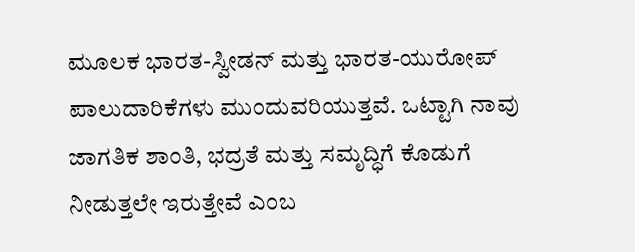ಮೂಲಕ ಭಾರತ-ಸ್ವೀಡನ್ ಮತ್ತು ಭಾರತ-ಯುರೋಪ್ ಪಾಲುದಾರಿಕೆಗಳು ಮುಂದುವರಿಯುತ್ತವೆ. ಒಟ್ಟಾಗಿ ನಾವು ಜಾಗತಿಕ ಶಾಂತಿ, ಭದ್ರತೆ ಮತ್ತು ಸಮೃದ್ಧಿಗೆ ಕೊಡುಗೆ ನೀಡುತ್ತಲೇ ಇರುತ್ತೇವೆ ಎಂಬ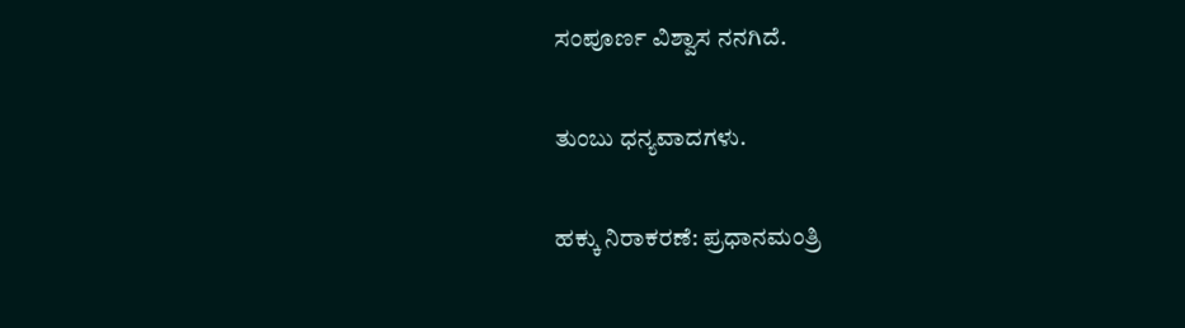ಸಂಪೂರ್ಣ ವಿಶ್ವಾಸ ನನಗಿದೆ.

ತುಂಬು ಧನ್ಯವಾದಗಳು.

ಹಕ್ಕು ನಿರಾಕರಣೆ: ಪ್ರಧಾನಮಂತ್ರಿ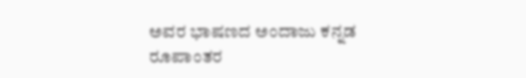ಅವರ ಭಾಷಣದ ಅಂದಾಜು ಕನ್ನಡ ರೂಪಾಂತರ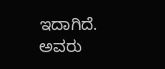ಇದಾಗಿದೆ. ಅವರು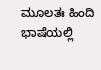ಮೂಲತಃ ಹಿಂದಿ ಭಾಷೆಯಲ್ಲಿ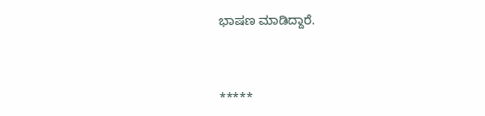ಭಾಷಣ ಮಾಡಿದ್ದಾರೆ.



*****